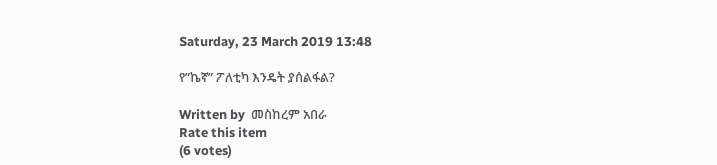Saturday, 23 March 2019 13:48

የ”ኬኛ” ፖለቲካ እንዴት ያሰልፋል?

Written by  መስከረም አበራ
Rate this item
(6 votes)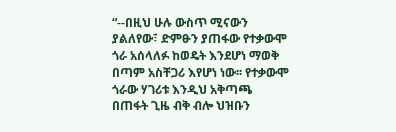“--በዚህ ሁሉ ውስጥ ሚናውን ያልለየው፣ ድምፁን ያጠፋው የተቃውሞ ጎራ አሰላለፉ ከወዴት እንደሆነ ማወቅ በጣም አስቸጋሪ እየሆነ ነው፡፡ የተቃውሞ ጎራው ሃገሪቱ እንዲህ አቅጣጫ በጠፋት ጊዜ ብቅ ብሎ ህዝቡን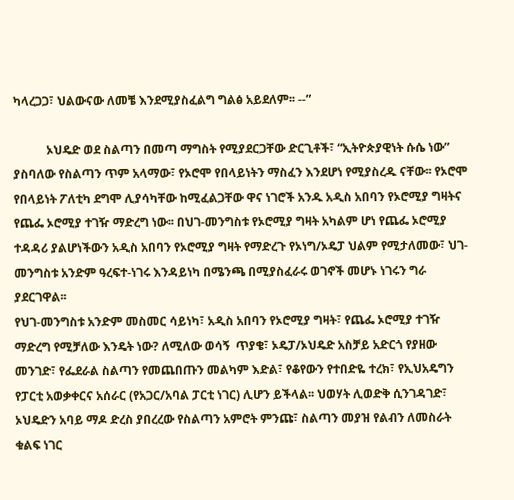ካላረጋጋ፣ ህልውናው ለመቼ እንደሚያስፈልግ ግልፅ አይደለም፡፡ --”

           ኦህዴድ ወደ ስልጣን በመጣ ማግስት የሚያደርጋቸው ድርጊቶች፣ “ኢትዮጵያዊነት ሱሴ ነው” ያስባለው የስልጣን ጥም አላማው፣ የኦሮሞ የበላይነትን ማስፈን እንደሆነ የሚያስረዱ ናቸው፡፡ የኦሮሞ የበላይነት ፖለቲካ ደግሞ ሊያሳካቸው ከሚፈልጋቸው ዋና ነገሮች አንዱ አዲስ አበባን የኦሮሚያ ግዛትና የጨፌ ኦሮሚያ ተገዥ ማድረግ ነው፡፡ በህገ-መንግስቱ የኦሮሚያ ግዛት አካልም ሆነ የጨፌ ኦሮሚያ ተዳዳሪ ያልሆነችውን አዲስ አበባን የኦሮሚያ ግዛት የማድረጉ የኦነግ/ኦዴፓ ህልም የሚታለመው፣ ህገ-መንግስቱ አንድም ዓረፍተ-ነገሩ እንዳይነካ በሜንጫ በሚያስፈራሩ ወገኖች መሆኑ ነገሩን ግራ ያደርገዋል፡፡
የህገ-መንግስቱ አንድም መስመር ሳይነካ፣ አዲስ አበባን የኦሮሚያ ግዛት፣ የጨፌ ኦሮሚያ ተገዥ ማድረግ የሚቻለው እንዴት ነው? ለሚለው ወሳኝ  ጥያቄ፣ ኦዴፓ/ኦህዴድ አስቻይ አድርጎ የያዘው መንገድ፣ የፌደራል ስልጣን የመጨበጡን መልካም እድል፣ የቆየውን የተበድዬ ተረክ፣ የኢህአዴግን የፓርቲ አወቃቀርና አሰራር (የአጋር/አባል ፓርቲ ነገር) ሊሆን ይችላል፡፡ ህወሃት ሊወድቅ ሲንገዳገድ፣ ኦህዴድን አባይ ማዶ ድረስ ያበረረው የስልጣን አምሮት ምንጩ፣ ስልጣን መያዝ የልብን ለመስራት ቁልፍ ነገር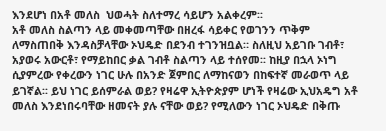እንደሆነ በአቶ መለስ  ህወሓት ስለተማረ ሳይሆን አልቀረም፡፡
አቶ መለስ ስልጣን ላይ መቀመጣቸው በዘረፋ ሳይቀር የወገንን ጥቅም ለማስጠበቅ እንዳስቻላቸው ኦህዴድ በደንብ ተገንዝቧል። ስለዚህ አይገቡ ገብቶ፣ አያወሩ አውርቶ፣ የማይከበር ቃል ገብቶ ስልጣን ላይ ተሰየመ፡፡ ከዚያ በኋላ ኦነግ ሲያምረው የቀረውን ነገር ሁሉ በአንድ ጀምበር ለማከናወን በከፍተኛ መራወጥ ላይ ይገኛል፡፡ ይህ ነገር ይሰምራል ወይ? የዛሬዋ ኢትዮጵያም ሆነች የዛሬው ኢህአዴግ አቶ መለስ እንደነበሩባቸው ዘመናት ያሉ ናቸው ወይ? የሚለውን ነገር ኦህዴድ በቅጡ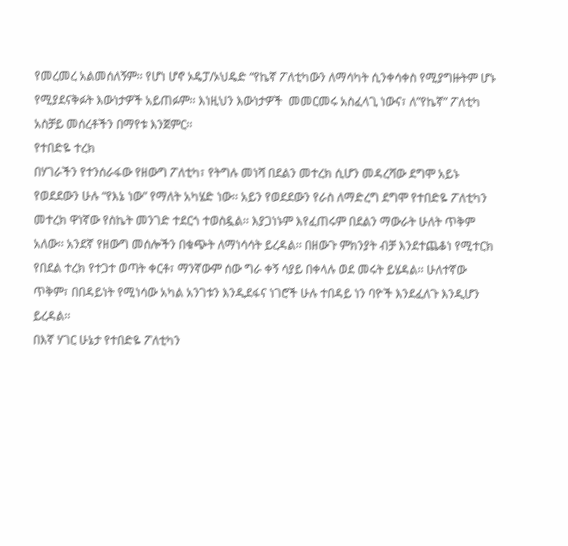የመረመረ አልመሰለኝም፡፡ የሆነ ሆኖ ኦዴፓ/ኦህዴድ “የኬኛ ፖለቲካውን ለማሳካት ሲንቀሳቀስ የሚያግዙትም ሆኑ የሚያደናቅፉት እውነታዎች አይጠፉም፡፡ እነዚህን እውነታዎች  መመርመሩ አስፈላጊ ነውና፣ ለ”የኬኛ” ፖለቲካ  አስቻይ መሰረቶችን በማየቱ እንጀምር፡፡
የተበድዬ ተረክ
በሃገራችን የተንሰራፋው የዘውግ ፖለቲካ፣ የትግሉ መነሻ በደልን መተረክ ሲሆን መዳረሻው ደግሞ አይኑ የወደደውን ሁሉ “የእኔ ነው” የማለት አካሄድ ነው፡፡ አይን የወደደውን የራስ ለማድረግ ደግሞ የተበድዬ ፖለቲካን መተረክ ዋነኛው የስኬት መንገድ ተደርጎ ተወስዷል፡፡ እያጋነኑም እየፈጠሩም በደልን ማውራት ሁለት ጥቅም አለው፡፡ አንደኛ የዘውግ መሰሎችን በቁጭት ለማነሳሳት ይረዳል፡፡ በዘውጉ ምክንያት ብቻ እንደተጨቆነ የሚተርክ የበደል ተረክ የተጋተ ወጣት ቀርቶ፣ ማንኛውም ሰው ግራ ቀኝ ሳያይ በቀላሉ ወደ መሩት ይሄዳል፡፡ ሁለተኛው ጥቅም፣ በበዳይነት የሚነሳው አካል አንገቱን እንዲደፋና ነገሮች ሁሉ ተበዳይ ነን ባዮች እንደፈለጉ እንዲሆን ይረዳል፡፡
በእኛ ሃገር ሁኔታ የተበድዬ ፖለቲካን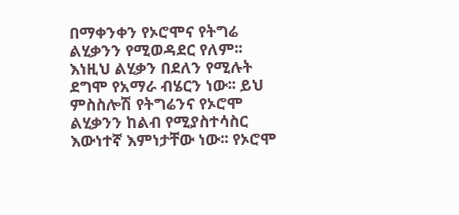በማቀንቀን የኦሮሞና የትግሬ ልሂቃንን የሚወዳደር የለም፡፡ እነዚህ ልሂቃን በደለን የሚሉት ደግሞ የአማራ ብሄርን ነው፡፡ ይህ ምስስሎሽ የትግሬንና የኦሮሞ ልሂቃንን ከልብ የሚያስተሳስር እውነተኛ እምነታቸው ነው፡፡ የኦሮሞ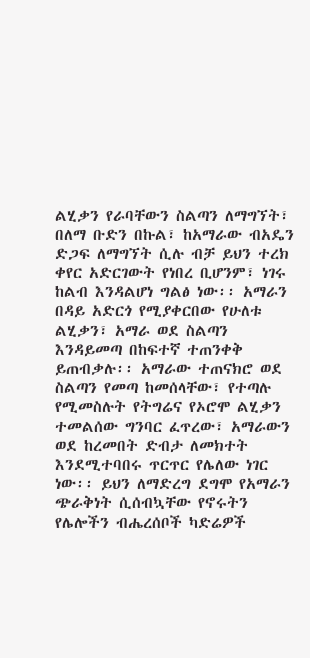ልሂቃን የራባቸውን ስልጣን ለማግኘት፣ በለማ ቡድን በኩል፣ ከአማራው ብአዴን ድጋፍ ለማግኘት ሲሉ ብቻ ይህን ተረክ ቀየር አድርገውት የነበረ ቢሆንም፣ ነገሩ ከልብ እንዳልሆነ ግልፅ ነው፡፡ አማራን በዳይ አድርጎ የሚያቀርበው የሁለቱ ልሂቃን፣ አማራ ወደ ስልጣን እንዳይመጣ በከፍተኛ ተጠንቀቅ ይጠብቃሉ፡፡ አማራው ተጠናክሮ ወደ ስልጣን የመጣ ከመሰላቸው፣ የተጣሉ የሚመስሉት የትግሬና የኦሮሞ ልሂቃን ተመልሰው ግንባር ፈጥረው፣ አማራውን ወደ ከረመበት ድብታ ለመክተት እንደሚተባበሩ ጥርጥር የሌለው ነገር ነው፡፡ ይህን ለማድረግ ደግሞ የአማራን ጭራቅነት ሲሰብኳቸው የኖሩትን የሌሎችን ብሔረሰቦች ካድሬዎች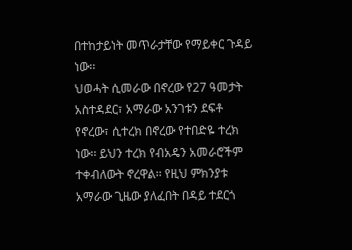በተከታይነት መጥራታቸው የማይቀር ጉዳይ ነው፡፡
ህወሓት ሲመራው በኖረው የ27 ዓመታት አስተዳደር፣ አማራው አንገቱን ደፍቶ የኖረው፣ ሲተረክ በኖረው የተበድዬ ተረክ ነው፡፡ ይህን ተረክ የብአዴን አመራሮችም ተቀብለውት ኖረዋል፡፡ የዚህ ምክንያቱ አማራው ጊዜው ያለፈበት በዳይ ተደርጎ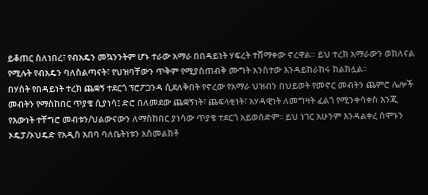ይቆጠር ስለነበረ፣ የብአዴን መኳንንትም ሆኑ ተራው አማራ በበዳይነት ሃፍረት ተሸማቀው ኖረዋል። ይህ ተረክ አማራውን ወክለናል የሚሉት የብአዴን ባለስልጣናት፣ የህዝባቸውን ጥቅም የሚያስጠብቅ ሙግት አንስተው እንዳይከራከሩ ከልክሏል፡፡
በሃሰት የበዳይነት ተረክ ጨቋኝ ተደርጎ ፕሮፖጋንዳ ሲደለቅበት የኖረው የአማራ ህዝብን በህይወት የመኖር መብትን ጨምሮ ሌሎች መብትን የማስከበር ጥያቄ ሲያነሳ፤ ድሮ በለመደው ጨቋኝነት፣ ጨፍላቂነት፣ አሃዳዊነት ለመግዛት ፈልጎ የሚንቀሳቀስ እንጂ የእውነት ተቸግሮ መብቱን/ህልውናውን ለማስከበር ያነሳው ጥያቄ ተደርጎ አይወሰድም፡፡ ይህ ነገር አሁንም እንዳልቀረ ሰሞኑን ኦዴፓ/ኦህዴድ የአዲስ አበባ ባለቤትነቱን አስመልክቶ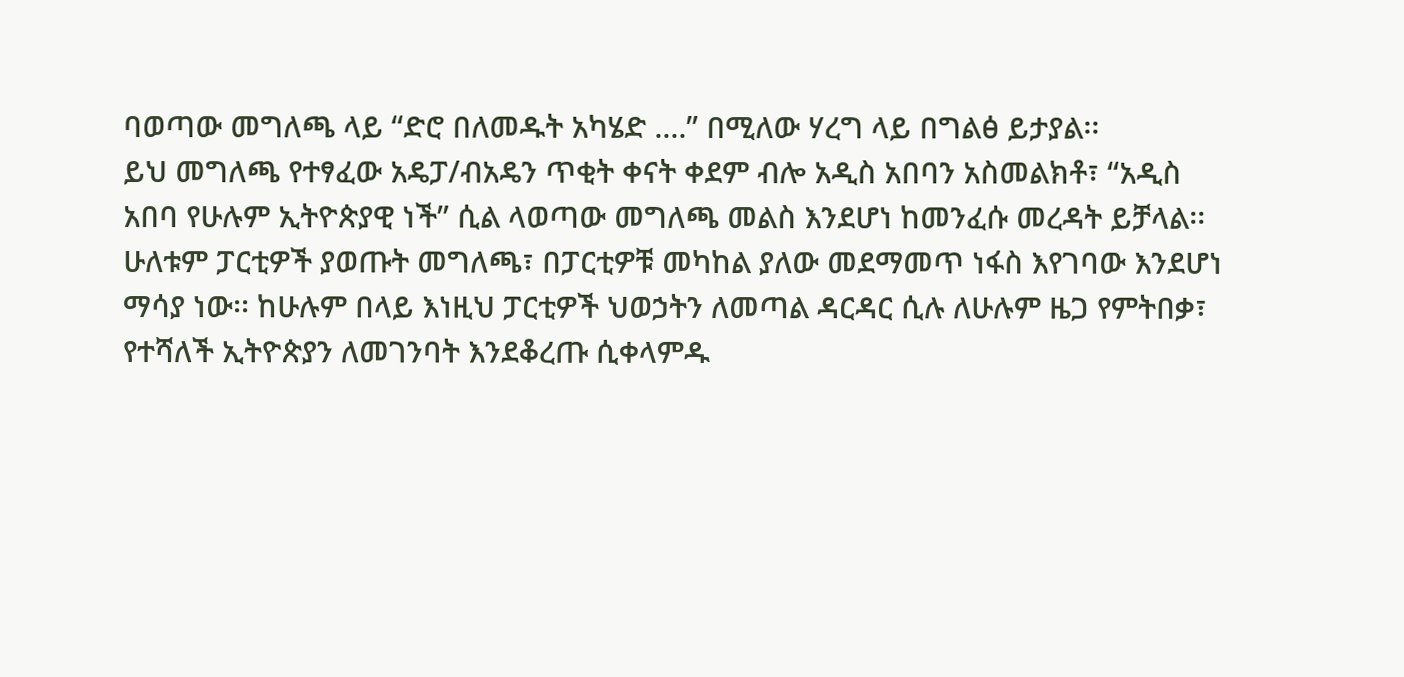ባወጣው መግለጫ ላይ “ድሮ በለመዱት አካሄድ ....” በሚለው ሃረግ ላይ በግልፅ ይታያል፡፡
ይህ መግለጫ የተፃፈው አዴፓ/ብአዴን ጥቂት ቀናት ቀደም ብሎ አዲስ አበባን አስመልክቶ፣ “አዲስ አበባ የሁሉም ኢትዮጵያዊ ነች” ሲል ላወጣው መግለጫ መልስ እንደሆነ ከመንፈሱ መረዳት ይቻላል፡፡ ሁለቱም ፓርቲዎች ያወጡት መግለጫ፣ በፓርቲዎቹ መካከል ያለው መደማመጥ ነፋስ እየገባው እንደሆነ ማሳያ ነው፡፡ ከሁሉም በላይ እነዚህ ፓርቲዎች ህወኃትን ለመጣል ዳርዳር ሲሉ ለሁሉም ዜጋ የምትበቃ፣ የተሻለች ኢትዮጵያን ለመገንባት እንደቆረጡ ሲቀላምዱ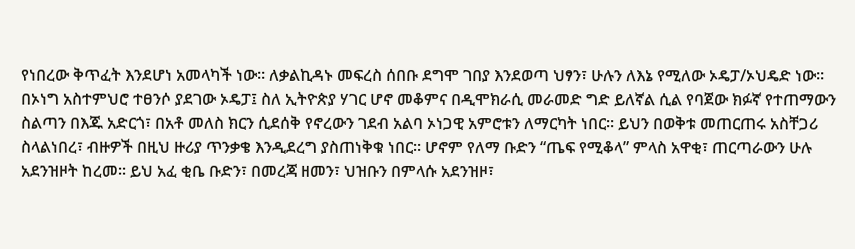የነበረው ቅጥፈት እንደሆነ አመላካች ነው፡፡ ለቃልኪዳኑ መፍረስ ሰበቡ ደግሞ ገበያ እንደወጣ ህፃን፣ ሁሉን ለእኔ የሚለው ኦዴፓ/ኦህዴድ ነው፡፡
በኦነግ አስተምህሮ ተፀንሶ ያደገው ኦዴፓ፤ ስለ ኢትዮጵያ ሃገር ሆኖ መቆምና በዲሞክራሲ መራመድ ግድ ይለኛል ሲል የባጀው ክፉኛ የተጠማውን ስልጣን በእጁ አድርጎ፣ በአቶ መለስ ክርን ሲደሰቅ የኖረውን ገደብ አልባ ኦነጋዊ አምሮቱን ለማርካት ነበር፡፡ ይህን በወቅቱ መጠርጠሩ አስቸጋሪ ስላልነበረ፣ ብዙዎች በዚህ ዙሪያ ጥንቃቄ እንዲደረግ ያስጠነቅቁ ነበር። ሆኖም የለማ ቡድን “ጤፍ የሚቆላ” ምላስ አዋቂ፣ ጠርጣራውን ሁሉ አደንዝዞት ከረመ፡፡ ይህ አፈ ቂቤ ቡድን፣ በመረጃ ዘመን፣ ህዝቡን በምላሱ አደንዝዞ፣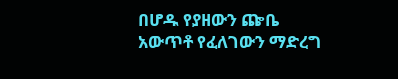በሆዱ የያዘውን ጬቤ አውጥቶ የፈለገውን ማድረግ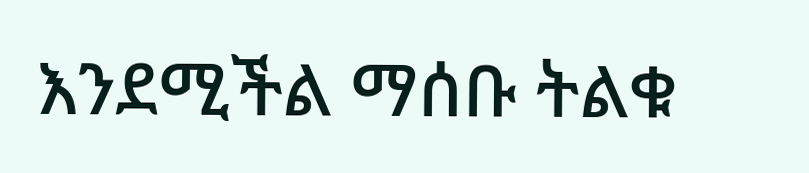እንደሚችል ማሰቡ ትልቁ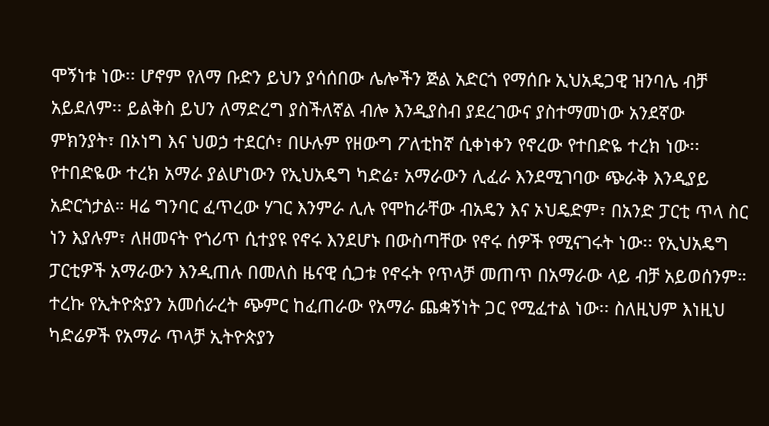ሞኝነቱ ነው፡፡ ሆኖም የለማ ቡድን ይህን ያሳሰበው ሌሎችን ጅል አድርጎ የማሰቡ ኢህአዴጋዊ ዝንባሌ ብቻ አይደለም፡፡ ይልቅስ ይህን ለማድረግ ያስችለኛል ብሎ እንዲያስብ ያደረገውና ያስተማመነው አንደኛው ምክንያት፣ በኦነግ እና ህወኃ ተደርሶ፣ በሁሉም የዘውግ ፖለቲከኛ ሲቀነቀን የኖረው የተበድዬ ተረክ ነው፡፡
የተበድዬው ተረክ አማራ ያልሆነውን የኢህአዴግ ካድሬ፣ አማራውን ሊፈራ እንደሚገባው ጭራቅ እንዲያይ አድርጎታል። ዛሬ ግንባር ፈጥረው ሃገር እንምራ ሊሉ የሞከራቸው ብአዴን እና ኦህዴድም፣ በአንድ ፓርቲ ጥላ ስር ነን እያሉም፣ ለዘመናት የጎሪጥ ሲተያዩ የኖሩ እንደሆኑ በውስጣቸው የኖሩ ሰዎች የሚናገሩት ነው፡፡ የኢህአዴግ ፓርቲዎች አማራውን እንዲጠሉ በመለስ ዜናዊ ሲጋቱ የኖሩት የጥላቻ መጠጥ በአማራው ላይ ብቻ አይወሰንም። ተረኩ የኢትዮጵያን አመሰራረት ጭምር ከፈጠራው የአማራ ጨቋኝነት ጋር የሚፈተል ነው፡፡ ስለዚህም እነዚህ ካድሬዎች የአማራ ጥላቻ ኢትዮጵያን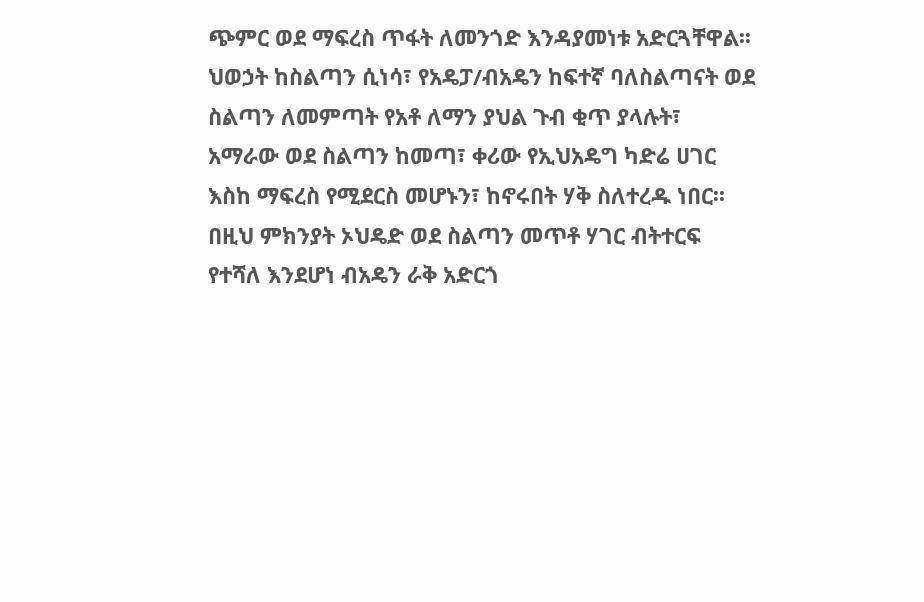ጭምር ወደ ማፍረስ ጥፋት ለመንጎድ እንዳያመነቱ አድርጓቸዋል፡፡ ህወኃት ከስልጣን ሲነሳ፣ የአዴፓ/ብአዴን ከፍተኛ ባለስልጣናት ወደ ስልጣን ለመምጣት የአቶ ለማን ያህል ጉብ ቂጥ ያላሉት፣ አማራው ወደ ስልጣን ከመጣ፣ ቀሪው የኢህአዴግ ካድሬ ሀገር እስከ ማፍረስ የሚደርስ መሆኑን፣ ከኖሩበት ሃቅ ስለተረዱ ነበር፡፡ በዚህ ምክንያት ኦህዴድ ወደ ስልጣን መጥቶ ሃገር ብትተርፍ የተሻለ እንደሆነ ብአዴን ራቅ አድርጎ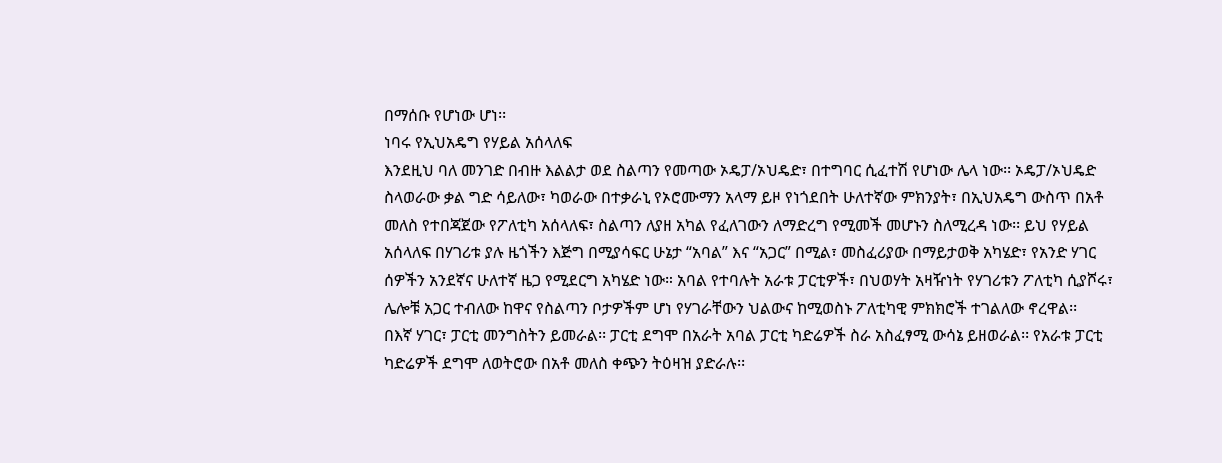በማሰቡ የሆነው ሆነ፡፡
ነባሩ የኢህአዴግ የሃይል አሰላለፍ
እንደዚህ ባለ መንገድ በብዙ እልልታ ወደ ስልጣን የመጣው ኦዴፓ/ኦህዴድ፣ በተግባር ሲፈተሽ የሆነው ሌላ ነው፡፡ ኦዴፓ/ኦህዴድ ስላወራው ቃል ግድ ሳይለው፣ ካወራው በተቃራኒ የኦሮሙማን አላማ ይዞ የነጎደበት ሁለተኛው ምክንያት፣ በኢህአዴግ ውስጥ በአቶ መለስ የተበጃጀው የፖለቲካ አሰላለፍ፣ ስልጣን ለያዘ አካል የፈለገውን ለማድረግ የሚመች መሆኑን ስለሚረዳ ነው፡፡ ይህ የሃይል አሰላለፍ በሃገሪቱ ያሉ ዜጎችን እጅግ በሚያሳፍር ሁኔታ “አባል” እና “አጋር” በሚል፣ መስፈሪያው በማይታወቅ አካሄድ፣ የአንድ ሃገር ሰዎችን አንደኛና ሁለተኛ ዜጋ የሚደርግ አካሄድ ነው። አባል የተባሉት አራቱ ፓርቲዎች፣ በህወሃት አዛዥነት የሃገሪቱን ፖለቲካ ሲያሾሩ፣ ሌሎቹ አጋር ተብለው ከዋና የስልጣን ቦታዎችም ሆነ የሃገራቸውን ህልውና ከሚወስኑ ፖለቲካዊ ምክክሮች ተገልለው ኖረዋል፡፡
በእኛ ሃገር፣ ፓርቲ መንግስትን ይመራል፡፡ ፓርቲ ደግሞ በአራት አባል ፓርቲ ካድሬዎች ስራ አስፈፃሚ ውሳኔ ይዘወራል፡፡ የአራቱ ፓርቲ ካድሬዎች ደግሞ ለወትሮው በአቶ መለስ ቀጭን ትዕዛዝ ያድራሉ፡፡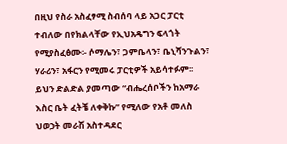በዚህ የስራ አስፈፃሚ ስብሰባ ላይ አጋር ፓርቲ ተብለው በየክልላቸው የኢህአዴግን ፍላጎት የሚያስፈፅሙ፡- ሶማሌን፣ ጋምቤላን፣ ቤኒሻንጉልን፣ ሃራሪን፣ አፋርን የሚመሩ ፓርቲዎች አይሳተፉም፡፡ ይህን ድልድል ያመጣው “ብሔረሰቦችን ከአማራ እስር ቤት ፈትቼ ለቀቅኩ” የሚለው የአቶ መለስ ህወኃት መራሽ አስተዳደር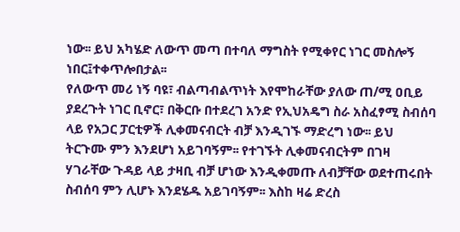ነው፡፡ ይህ አካሄድ ለውጥ መጣ በተባለ ማግስት የሚቀየር ነገር መስሎኝ ነበር፤ተቀጥሎበታል፡፡
የለውጥ መሪ ነኝ ባዩ፣ ብልጣብልጥነት እየሞከራቸው ያለው ጠ/ሚ ዐቢይ ያደረጉት ነገር ቢኖር፣ በቅርቡ በተደረገ አንድ የኢህአዴግ ስራ አስፈፃሚ ስብሰባ ላይ የአጋር ፓርቲዎች ሊቀመናብርት ብቻ እንዲገኙ ማድረግ ነው፡፡ ይህ ትርጉሙ ምን እንደሆነ አይገባኝም፡፡ የተገኙት ሊቀመናብርትም በገዛ ሃገራቸው ጉዳይ ላይ ታዛቢ ብቻ ሆነው እንዲቀመጡ ለብቻቸው ወደተጠሩበት ስብሰባ ምን ሊሆኑ እንደሄዱ አይገባኝም፡፡ እስከ ዛሬ ድረስ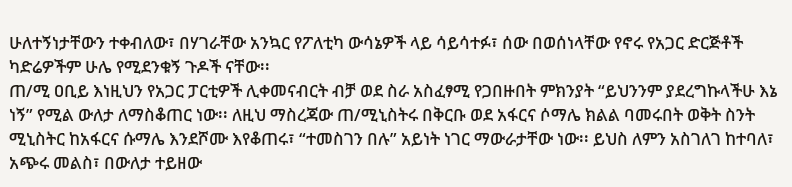ሁለተኝነታቸውን ተቀብለው፣ በሃገራቸው አንኳር የፖለቲካ ውሳኔዎች ላይ ሳይሳተፉ፣ ሰው በወሰነላቸው የኖሩ የአጋር ድርጅቶች ካድሬዎችም ሁሌ የሚደንቁኝ ጉዶች ናቸው፡፡
ጠ/ሚ ዐቢይ እነዚህን የአጋር ፓርቲዎች ሊቀመናብርት ብቻ ወደ ስራ አስፈፃሚ የጋበዙበት ምክንያት “ይህንንም ያደረግኩላችሁ እኔ ነኝ” የሚል ውለታ ለማስቆጠር ነው፡፡ ለዚህ ማስረጃው ጠ/ሚኒስትሩ በቅርቡ ወደ አፋርና ሶማሌ ክልል ባመሩበት ወቅት ስንት ሚኒስትር ከአፋርና ሱማሌ እንደሾሙ እየቆጠሩ፣ “ተመስገን በሉ” አይነት ነገር ማውራታቸው ነው፡፡ ይህስ ለምን አስገለገ ከተባለ፣ አጭሩ መልስ፣ በውለታ ተይዘው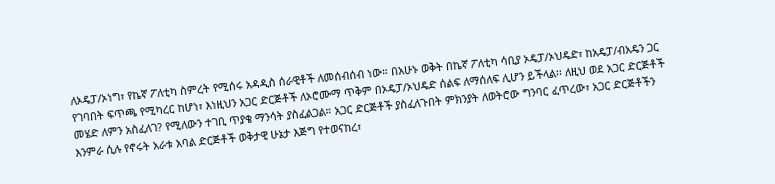ለኦዴፓ/ኦነግ፣ የኬኛ ፖለቲካ ስምረት የሚሰሩ አዳዲስ ሰራዊቶች ለመሰብሰብ ነው። በአሁኑ ወቅት በኬኛ ፖለቲካ ሳቢያ ኦዴፓ/ኦህዴድ፣ ከአዴፓ/ብአዴን ጋር የገባበት ፍጥጫ የሚካረር ከሆነ፣ እነዚህን አጋር ድርጅቶች ለኦሮሙማ ጥቅም በኦዴፓ/ኦህዴድ ሰልፍ ለማሰለፍ ሊሆን ይችላል፡፡ ለዚህ ወደ አጋር ድርጅቶች መሄድ ለምን አስፈለገ? የሚለውን ተገቢ ጥያቄ ማንሳት ያስፈልጋል። አጋር ድርጅቶች ያስፈለጉበት ምክንያት ለወትሮው ግንባር ፈጥረው፣ አጋር ድርጅቶችን እንምራ ሲሉ የኖሩት አራቱ አባል ድርጅቶች ወቅታዊ ሁኔታ እጅግ የተወናከረ፣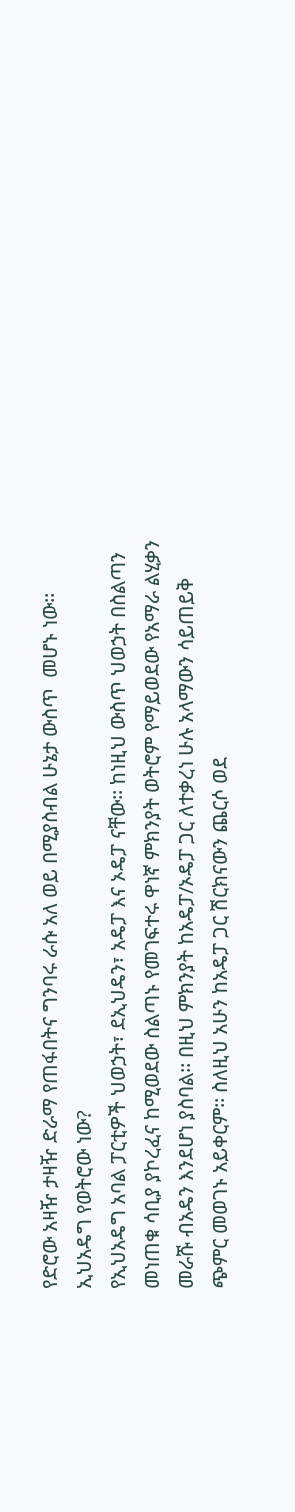የድሮው አዛዥ ታዛዥ ድራማ የጠፋበትና ግንባሩ ራሱ አለ ወይ በሚያስብል ሁኔታ ውስጥ  መሆኑ ነው፡፡
ኢህአዴግ የወትሮው ነው?
የኢህአዴግ አባል ፓርቲዎች ህወኃት፣ ደኢህዴን፣ አዴፓ እና ኦዴፓ ናቸው፡፡ ከነዚህ ውስጥ ህወኃት በስልጣን መነጠቁ ሳቢያ ያኮረፈና ከሚወደው ስልጣኑ የመገፍተሩ ዋነኛ ምክንያት ወትሮም የማይወደው የአማራ ልሂቃን መራሹ ብአዴን እንደሆነ ያስባል፡፡ በዚህ ምክንያት ከአዴፓ/ኦዴፓ ጋር ለተቃረነ ሁሉ አላማውን ሳይጠይቅ ጭምር መወገኑ አይቀርም፡፡ ስለዚህ አሁን ከአዴፓ ጋር ሽርክናውን ጨርሶ ወደ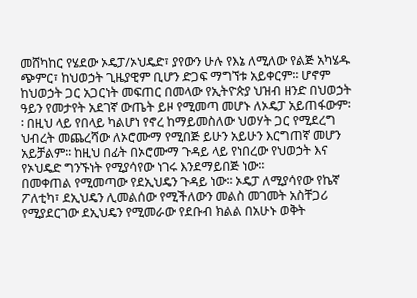መሸካከር የሄደው ኦዴፓ/ኦህዴድ፣ ያየውን ሁሉ የእኔ ለሚለው የልጅ አካሄዱ ጭምር፣ ከህወኃት ጊዜያዊም ቢሆን ድጋፍ ማግኘቱ አይቀርም፡፡ ሆኖም ከህወኃት ጋር አጋርነት መፍጠር በመላው የኢትዮጵያ ህዝብ ዘንድ በህወኃት ዓይን የመታየት አደገኛ ውጤት ይዞ የሚመጣ መሆኑ ለኦዴፓ አይጠፋውም፡፡ በዚህ ላይ የበላይ ካልሆነ የኖረ ከማይመስለው ህወሃት ጋር የሚደረግ ህብረት መጨረሻው ለኦሮሙማ የሚበጅ ይሁን አይሁን እርግጠኛ መሆን አይቻልም፡፡ ከዚህ በፊት በኦሮሙማ ጉዳይ ላይ የነበረው የህወኃት እና የኦህዴድ ግንኙነት የሚያሳየው ነገሩ እንደማይበጅ ነው፡፡
በመቀጠል የሚመጣው የደኢህዴን ጉዳይ ነው፡፡ ኦዴፓ ለሚያሳየው የኬኛ ፖለቲካ፣ ደኢህዴን ሊመልሰው የሚችለውን መልስ መገመት አስቸጋሪ የሚያደርገው ደኢህዴን የሚመራው የደቡብ ክልል በአሁኑ ወቅት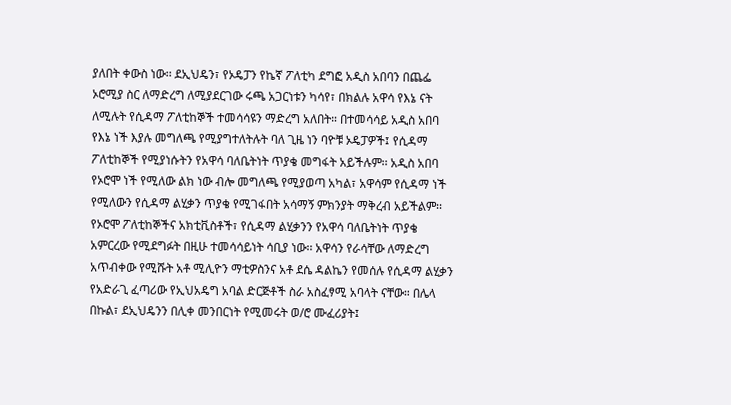ያለበት ቀውስ ነው፡፡ ደኢህዴን፣ የኦዴፓን የኬኛ ፖለቲካ ደግፎ አዲስ አበባን በጨፌ ኦሮሚያ ስር ለማድረግ ለሚያደርገው ሩጫ አጋርነቱን ካሳየ፣ በክልሉ አዋሳ የእኔ ናት ለሚሉት የሲዳማ ፖለቲከኞች ተመሳሳዩን ማድረግ አለበት። በተመሳሳይ አዲስ አበባ የእኔ ነች እያሉ መግለጫ የሚያግተለትሉት ባለ ጊዜ ነን ባዮቹ ኦዴፓዎች፤ የሲዳማ ፖለቲከኞች የሚያነሱትን የአዋሳ ባለቤትነት ጥያቄ መግፋት አይችሉም፡፡ አዲስ አበባ የኦሮሞ ነች የሚለው ልክ ነው ብሎ መግለጫ የሚያወጣ አካል፣ አዋሳም የሲዳማ ነች የሚለውን የሲዳማ ልሂቃን ጥያቄ የሚገፋበት አሳማኝ ምክንያት ማቅረብ አይችልም፡፡ የኦሮሞ ፖለቲከኞችና አክቲቪስቶች፣ የሲዳማ ልሂቃንን የአዋሳ ባለቤትነት ጥያቄ አምርረው የሚደግፉት በዚሁ ተመሳሳይነት ሳቢያ ነው፡፡ አዋሳን የራሳቸው ለማድረግ አጥብቀው የሚሹት አቶ ሚሊዮን ማቲዎስንና አቶ ደሴ ዳልኬን የመሰሉ የሲዳማ ልሂቃን የአድራጊ ፈጣሪው የኢህአዴግ አባል ድርጅቶች ስራ አስፈፃሚ አባላት ናቸው። በሌላ በኩል፣ ደኢህዴንን በሊቀ መንበርነት የሚመሩት ወ/ሮ ሙፈሪያት፤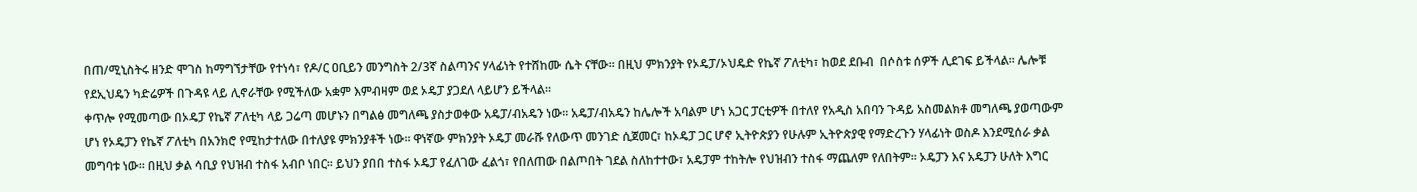በጠ/ሚኒስትሩ ዘንድ ሞገስ ከማግኘታቸው የተነሳ፣ የዶ/ር ዐቢይን መንግስት 2/3ኛ ስልጣንና ሃላፊነት የተሸከሙ ሴት ናቸው፡፡ በዚህ ምክንያት የኦዴፓ/ኦህዴድ የኬኛ ፖለቲካ፣ ከወደ ደቡብ  በሶስቱ ሰዎች ሊደገፍ ይችላል፡፡ ሌሎቹ የደኢህዴን ካድሬዎች በጉዳዩ ላይ ሊኖራቸው የሚችለው አቋም እምብዛም ወደ ኦዴፓ ያጋደለ ላይሆን ይችላል፡፡
ቀጥሎ የሚመጣው በኦዴፓ የኬኛ ፖለቲካ ላይ ጋሬጣ መሆኑን በግልፅ መግለጫ ያስታወቀው አዴፓ/ብአዴን ነው፡፡ አዴፓ/ብአዴን ከሌሎች አባልም ሆነ አጋር ፓርቲዎች በተለየ የአዲስ አበባን ጉዳይ አስመልክቶ መግለጫ ያወጣውም ሆነ የኦዴፓን የኬኛ ፖለቲካ በአንክሮ የሚከታተለው በተለያዩ ምክንያቶች ነው፡፡ ዋነኛው ምክንያት ኦዴፓ መራሹ የለውጥ መንገድ ሲጀመር፣ ከኦዴፓ ጋር ሆኖ ኢትዮጵያን የሁሉም ኢትዮጵያዊ የማድረጉን ሃላፊነት ወስዶ እንደሚሰራ ቃል መግባቱ ነው፡፡ በዚህ ቃል ሳቢያ የህዝብ ተስፋ አብቦ ነበር፡፡ ይህን ያበበ ተስፋ ኦዴፓ የፈለገው ፈልጎ፣ የበለጠው በልጦበት ገደል ስለከተተው፣ አዴፓም ተከትሎ የህዝብን ተስፋ ማጨለም የለበትም፡፡ ኦዴፓን እና አዴፓን ሁለት እግር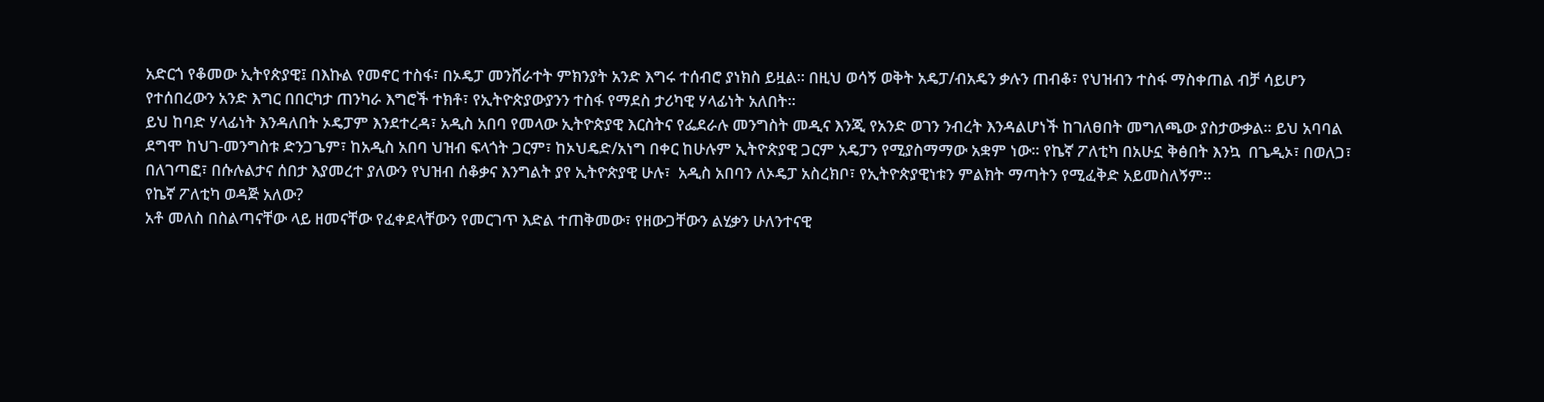አድርጎ የቆመው ኢትየጵያዊ፤ በእኩል የመኖር ተስፋ፣ በኦዴፓ መንሸራተት ምክንያት አንድ እግሩ ተሰብሮ ያነክስ ይዟል፡፡ በዚህ ወሳኝ ወቅት አዴፓ/ብአዴን ቃሉን ጠብቆ፣ የህዝብን ተስፋ ማስቀጠል ብቻ ሳይሆን የተሰበረውን አንድ እግር በበርካታ ጠንካራ እግሮች ተክቶ፣ የኢትዮጵያውያንን ተስፋ የማደስ ታሪካዊ ሃላፊነት አለበት፡፡
ይህ ከባድ ሃላፊነት እንዳለበት ኦዴፓም እንደተረዳ፣ አዲስ አበባ የመላው ኢትዮጵያዊ እርስትና የፌደራሉ መንግስት መዲና እንጂ የአንድ ወገን ንብረት እንዳልሆነች ከገለፀበት መግለጫው ያስታውቃል፡፡ ይህ አባባል ደግሞ ከህገ-መንግስቱ ድንጋጌም፣ ከአዲስ አበባ ህዝብ ፍላጎት ጋርም፣ ከኦህዴድ/አነግ በቀር ከሁሉም ኢትዮጵያዊ ጋርም አዴፓን የሚያስማማው አቋም ነው፡፡ የኬኛ ፖለቲካ በአሁኗ ቅፅበት እንኳ  በጌዲኦ፣ በወለጋ፣ በለገጣፎ፣ በሱሉልታና ሰበታ እያመረተ ያለውን የህዝብ ሰቆቃና እንግልት ያየ ኢትዮጵያዊ ሁሉ፣  አዲስ አበባን ለኦዴፓ አስረክቦ፣ የኢትዮጵያዊነቱን ምልክት ማጣትን የሚፈቅድ አይመስለኝም፡፡
የኬኛ ፖለቲካ ወዳጅ አለው?
አቶ መለስ በስልጣናቸው ላይ ዘመናቸው የፈቀደላቸውን የመርገጥ እድል ተጠቅመው፣ የዘውጋቸውን ልሂቃን ሁለንተናዊ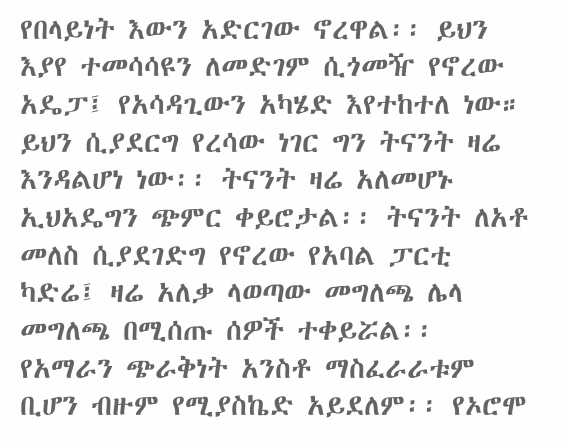የበላይነት እውን አድርገው ኖረዋል፡፡ ይህን እያየ ተመሳሳዩን ለመድገም ሲጎመዥ የኖረው አዴፓ፤ የአሳዳጊውን አካሄድ እየተከተለ ነው። ይህን ሲያደርግ የረሳው ነገር ግን ትናንት ዛሬ እንዳልሆነ ነው፡፡ ትናንት ዛሬ አለመሆኑ ኢህአዴግን ጭምር ቀይሮታል፡፡ ትናንት ለአቶ መለስ ሲያደገድግ የኖረው የአባል ፓርቲ ካድሬ፤ ዛሬ አለቃ ላወጣው መግለጫ ሌላ መግለጫ በሚሰጡ ሰዎች ተቀይሯል፡፡ የአማራን ጭራቅነት አንስቶ ማስፈራራቱም ቢሆን ብዙም የሚያስኬድ አይደለም፡፡ የኦሮሞ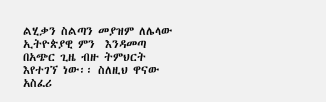ልሂቃን ስልጣን መያዝም ለሌላው ኢትዮጵያዊ ምን  እንዳመጣ በአጭር ጊዜ ብዙ ትምህርት እየተገኘ ነው፡፡ ስለዚህ ዋናው አስፈሪ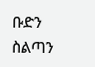ቡድን ስልጣን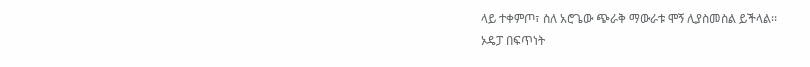ላይ ተቀምጦ፣ ስለ አሮጌው ጭራቅ ማውራቱ ሞኝ ሊያስመስል ይችላል፡፡
ኦዴፓ በፍጥነት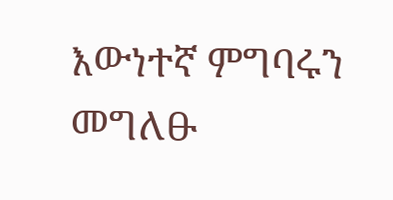እውነተኛ ምግባሩን መግለፁ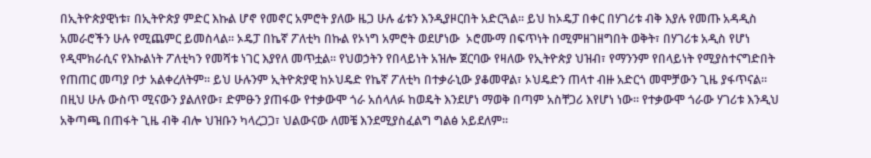በኢትዮጵያዊነቱ፣ በኢትዮጵያ ምድር እኩል ሆኖ የመኖር አምሮት ያለው ዜጋ ሁሉ ፊቱን እንዲያዞርበት አድርጓል። ይህ ከኦዴፓ በቀር በሃገሪቱ ብቅ እያሉ የመጡ አዳዲስ አመራሮችን ሁሉ የሚጨምር ይመስላል። ኦዴፓ በኬኛ ፖለቲካ በኩል የኦነግ አምሮት ወደሆነው  ኦሮሙማ በፍጥነት በሚምዘገዘግበት ወቅት፣ በሃገሪቱ አዲስ የሆነ የዲሞክራሲና የእኩልነት ፖለቲካን የመሻቱ ነገር እያየለ መጥቷል፡፡ የህወኃትን የበላይነት አዝሎ ጀርባው የዛለው የኢትዮጵያ ህዝብ፣ የማንንም የበላይነት የሚያስተናግድበት የጠጠር መጣያ ቦታ አልቀረለትም፡፡ ይህ ሁሉንም ኢትዮጵያዊ ከኦህዴድ የኬኛ ፖለቲካ በተቃራኒው ያቆመዋል፣ ኦህዴድን ጠላተ ብዙ አድርጎ መሞቻውን ጊዜ ያፋጥናል፡፡ በዚህ ሁሉ ውስጥ ሚናውን ያልለየው፣ ድምፁን ያጠፋው የተቃውሞ ጎራ አሰላለፉ ከወዴት እንደሆነ ማወቅ በጣም አስቸጋሪ እየሆነ ነው፡፡ የተቃውሞ ጎራው ሃገሪቱ እንዲህ አቅጣጫ በጠፋት ጊዜ ብቅ ብሎ ህዝቡን ካላረጋጋ፣ ህልውናው ለመቼ እንደሚያስፈልግ ግልፅ አይደለም፡፡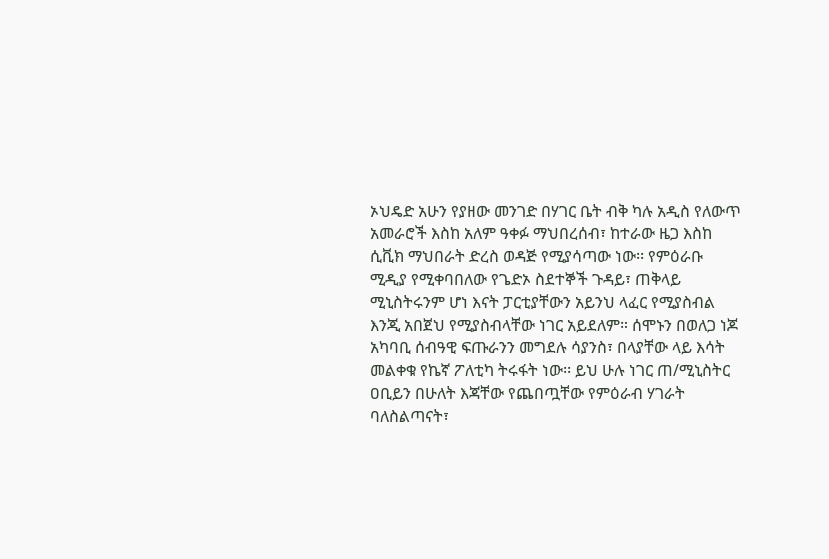ኦህዴድ አሁን የያዘው መንገድ በሃገር ቤት ብቅ ካሉ አዲስ የለውጥ አመራሮች እስከ አለም ዓቀፉ ማህበረሰብ፣ ከተራው ዜጋ እስከ ሲቪክ ማህበራት ድረስ ወዳጅ የሚያሳጣው ነው፡፡ የምዕራቡ ሚዲያ የሚቀባበለው የጌድኦ ስደተኞች ጉዳይ፣ ጠቅላይ ሚኒስትሩንም ሆነ እናት ፓርቲያቸውን አይንህ ላፈር የሚያስብል እንጂ አበጀህ የሚያስብላቸው ነገር አይደለም። ሰሞኑን በወለጋ ነጆ አካባቢ ሰብዓዊ ፍጡራንን መግደሉ ሳያንስ፣ በላያቸው ላይ እሳት መልቀቁ የኬኛ ፖለቲካ ትሩፋት ነው፡፡ ይህ ሁሉ ነገር ጠ/ሚኒስትር ዐቢይን በሁለት እጃቸው የጨበጧቸው የምዕራብ ሃገራት ባለስልጣናት፣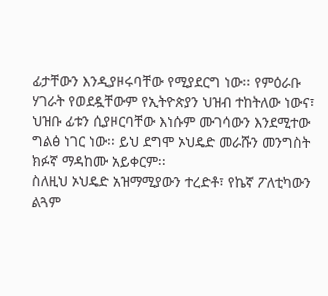ፊታቸውን እንዲያዞሩባቸው የሚያደርግ ነው፡፡ የምዕራቡ ሃገራት የወደዷቸውም የኢትዮጵያን ህዝብ ተከትለው ነውና፣ ህዝቡ ፊቱን ሲያዞርባቸው እነሱም ሙገሳውን እንደሚተው ግልፅ ነገር ነው፡፡ ይህ ደግሞ ኦህዴድ መራሹን መንግስት ክፉኛ ማዳከሙ አይቀርም፡፡
ስለዚህ ኦህዴድ አዝማሚያውን ተረድቶ፣ የኬኛ ፖለቲካውን ልጓም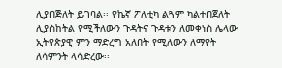ሊያበጅለት ይገባል፡፡ የኬኛ ፖለቲካ ልጓም ካልተበጀለት ሊያስከትል የሚችለውን ጉዳትና ጉዳቱን ለመቀነስ ሌላው ኢትየጵያዊ ምን ማድረግ አለበት የሚለውን ለማየት ለሳምንት ላሳድረው፡፡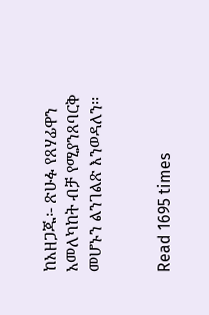ከአዘጋጁ፡- ጽሁፉ የጸሃፊዋን አመለካከት ብቻ የሚያንጸባርቅ መሆኑን ልንገልጽ እንወዳለን፡፡


Read 1695 times